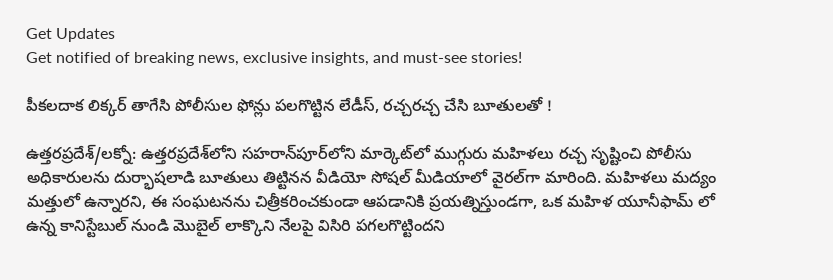Get Updates
Get notified of breaking news, exclusive insights, and must-see stories!

పీకలదాక లిక్కర్ తాగేసి పోలీసుల ఫోన్లు పలగొట్టిన లేడీస్, రచ్చరచ్చ చేసి బూతులతో !

ఉత్తరప్రదేశ్/లక్నో: ఉత్తరప్రదేశ్‌లోని సహరాన్‌పూర్‌లోని మార్కెట్‌లో ముగ్గురు మహిళలు రచ్చ సృష్టించి పోలీసు అధికారులను దుర్భాషలాడి బూతులు తిట్టినన వీడియో సోషల్ మీడియాలో వైరల్‌గా మారింది. మహిళలు మద్యం మత్తులో ఉన్నారని, ఈ సంఘటనను చిత్రీకరించకుండా ఆపడానికి ప్రయత్నిస్తుండగా, ఒక మహిళ యూనీఫామ్ లో ఉన్న కానిస్టేబుల్ నుండి మొబైల్ లాక్కొని నేలపై విసిరి పగలగొట్టిందని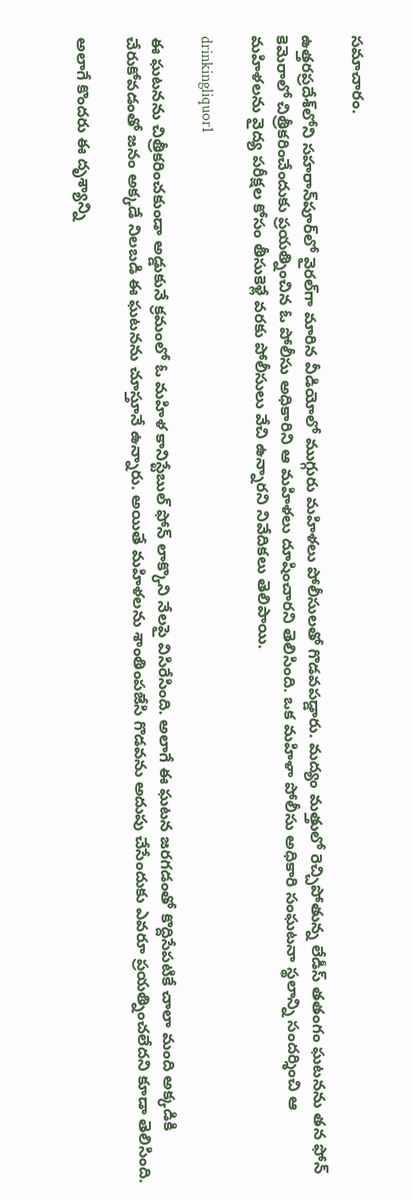సమాచారం.

ఉత్తరప్రదేశ్‌లోని సహరాన్‌పూర్‌లో వైరల్‌గా మారిన వీడియోలో ముగ్గురు మహిళలు పోలీసులతో గొడవపడ్డారు. మద్యం మత్తులో రెచ్చిపోతున్న లేడీస్ తతంగం ఘటనను తన ఫోన్ కెమెరాలో చిత్రీకరించేందుకు ప్రయత్నించిన ఓ పోలీసు అధికారిని ఆ మహిళలు దూషించారని తెలిసింది. ఒక మహిళా పోలీసు అధికారి సంఘటనా స్థలాన్ని సందర్శించి ఆ మహిళలను వైద్య పరీక్షల కోసం తీసుకెళ్లే వరకు పోలీసులు వేచి ఉన్నారని నివేదికలు తెలిపాయి.

drinkingliquor1

ఈ ఘటనను చిత్రీకరించకుండా అడ్డుకునే క్రమంలో ఓ మహిళ కానిస్టేబుల్ ఫోన్ లాక్కొని నేలపై విసిరేసింది. అలాగే ఈ ఘటన జరగడంతో కొద్దిసేపటికే చాలా మంది అక్కడికి చేరుకోవడంతో జనం అక్కడే నిలబడి ఈ ఘటనను చూస్తూనే ఉన్నారు. అయితే మహిళలను శాంతింపజేసి గొడవను అదుపు చేసేందుకు ఎవరూ ప్రయత్నించలేదని కూడా తెలిసింది.

అలాగే కొందరు ఈ దృశ్యాన్ని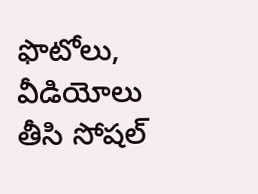ఫొటోలు, వీడియోలు తీసి సోషల్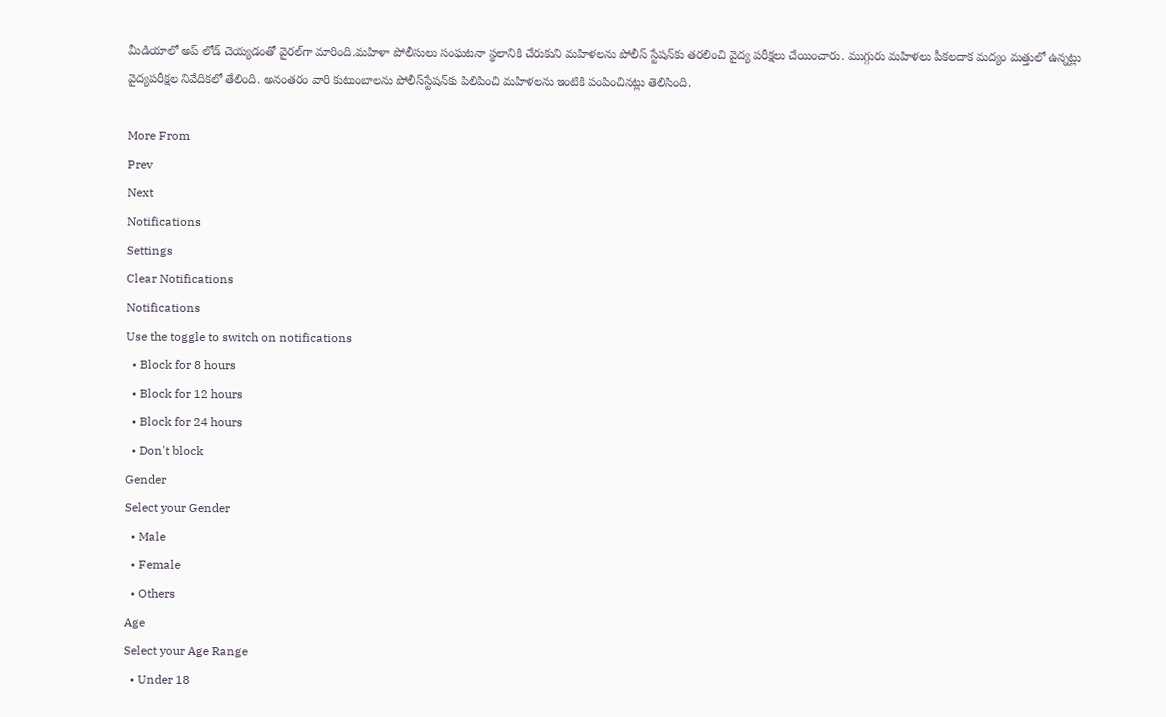మీడియాలో అప్ లోడ్ చెయ్యడంతో వైరల్‌గా మారింది.మహిళా పోలీసులు సంఘటనా స్థలానికి చేరుకుని మహిళలను పోలీస్ స్టేషన్‌కు తరలించి వైద్య పరీక్షలు చేయించారు. ముగ్గురు మహిళలు పీకలదాక మద్యం మత్తులో ఉన్నట్లు వైద్యపరీక్షల నివేదికలో తేలింది. అనంతరం వారి కుటుంబాలను పోలీస్‌స్టేషన్‌కు పిలిపించి మహిళలను ఇంటికి పంపించినట్లు తెలిసింది.

More From
Prev
Next
Notifications
Settings
Clear Notifications
Notifications
Use the toggle to switch on notifications
  • Block for 8 hours
  • Block for 12 hours
  • Block for 24 hours
  • Don't block
Gender
Select your Gender
  • Male
  • Female
  • Others
Age
Select your Age Range
  • Under 18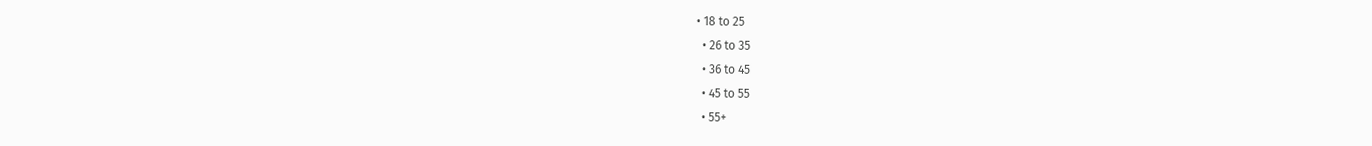• 18 to 25
  • 26 to 35
  • 36 to 45
  • 45 to 55
  • 55+